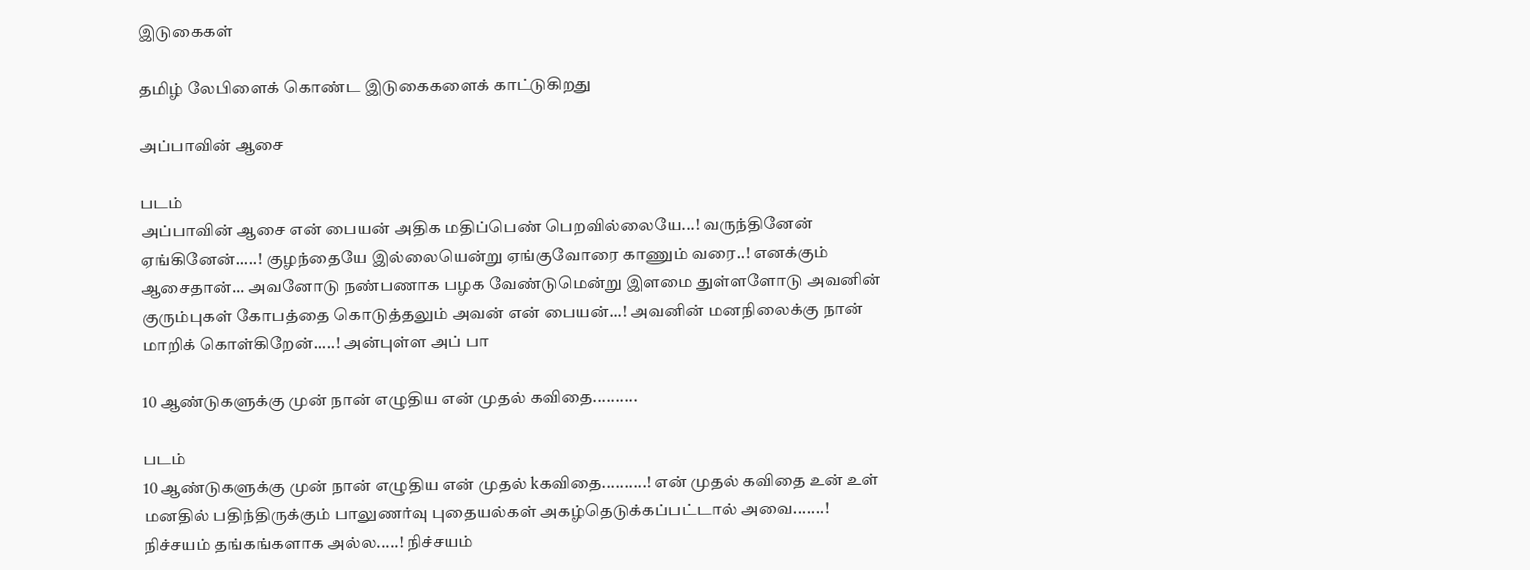இடுகைகள்

தமிழ் லேபிளைக் கொண்ட இடுகைகளைக் காட்டுகிறது

அப்பாவின் ஆசை

படம்
அப்பாவின் ஆசை என் பையன் அதிக மதிப்பெண் பெறவில்லையே...! வருந்தினேன் ஏங்கினேன்.....! குழந்தையே இல்லையென்று ஏங்குவோரை காணும் வரை..! எனக்கும் ஆசைதான்... அவனோடு நண்பணாக பழக வேண்டுமென்று இளமை துள்ளளோடு அவனின் குரும்புகள் கோபத்தை கொடுத்தலும் அவன் என் பையன்...! அவனின் மனநிலைக்கு நான் மாறிக் கொள்கிறேன்.....! அன்புள்ள அப் பா

10 ஆண்டுகளுக்கு முன் நான் எழுதிய என் முதல் கவிதை..........

படம்
10 ஆண்டுகளுக்கு முன் நான் எழுதிய என் முதல் kகவிதை..........! என் முதல் கவிதை உன் உள் மனதில் பதிந்திருக்கும் பாலுணர்வு புதையல்கள் அகழ்தெடுக்கப்பட்டால் அவை.......! நிச்சயம் தங்கங்களாக அல்ல.....! நிச்சயம்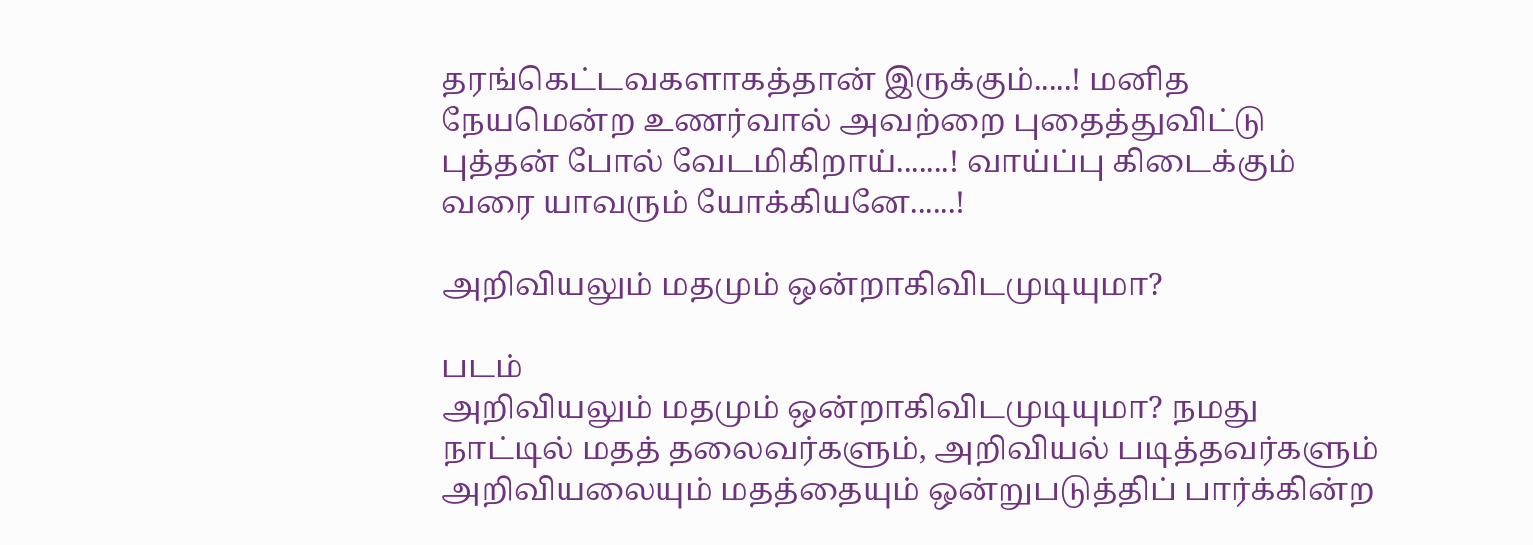தரங்கெட்டவகளாகத்தான் இருக்கும்.....! மனித நேயமென்ற உணர்வால் அவற்றை புதைத்துவிட்டு புத்தன் போல் வேடமிகிறாய்.......! வாய்ப்பு கிடைக்கும் வரை யாவரும் யோக்கியனே......!

அறிவியலும் மதமும் ஒன்றாகிவிடமுடியுமா?

படம்
அறிவியலும் மதமும் ஒன்றாகிவிடமுடியுமா? நமது நாட்டில் மதத் தலைவர்களும், அறிவியல் படித்தவர்களும் அறிவியலையும் மதத்தையும் ஒன்றுபடுத்திப் பார்க்கின்ற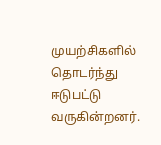முயற்சிகளில் தொடர்ந்து ஈடுபட்டு வருகின்றனர்.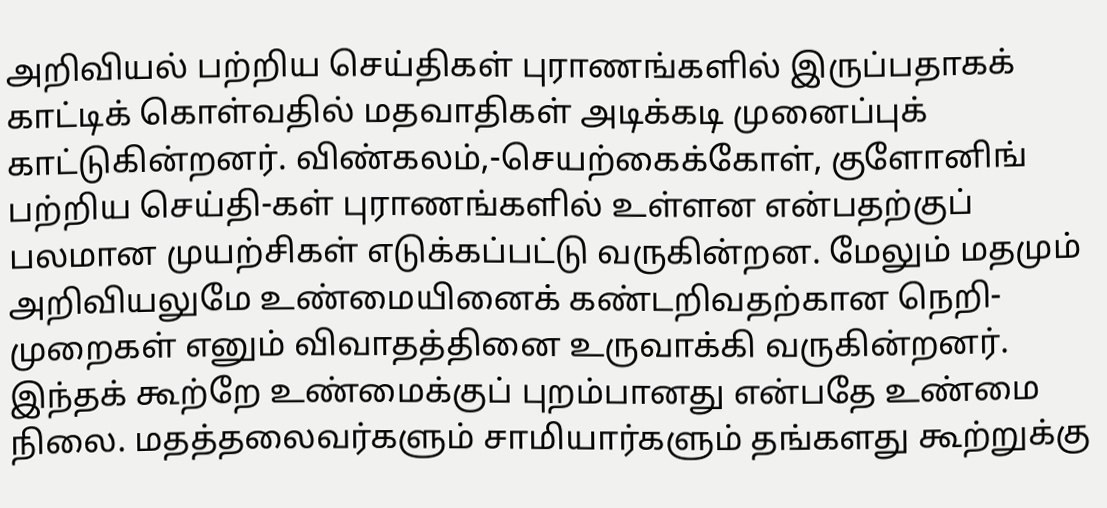அறிவியல் பற்றிய செய்திகள் புராணங்களில் இருப்பதாகக் காட்டிக் கொள்வதில் மதவாதிகள் அடிக்கடி முனைப்புக் காட்டுகின்றனர். விண்கலம்,-செயற்கைக்கோள், குளோனிங் பற்றிய செய்தி-கள் புராணங்களில் உள்ளன என்பதற்குப் பலமான முயற்சிகள் எடுக்கப்பட்டு வருகின்றன. மேலும் மதமும் அறிவியலுமே உண்மையினைக் கண்டறிவதற்கான நெறி-முறைகள் எனும் விவாதத்தினை உருவாக்கி வருகின்றனர். இந்தக் கூற்றே உண்மைக்குப் புறம்பானது என்பதே உண்மை நிலை. மதத்தலைவர்களும் சாமியார்களும் தங்களது கூற்றுக்கு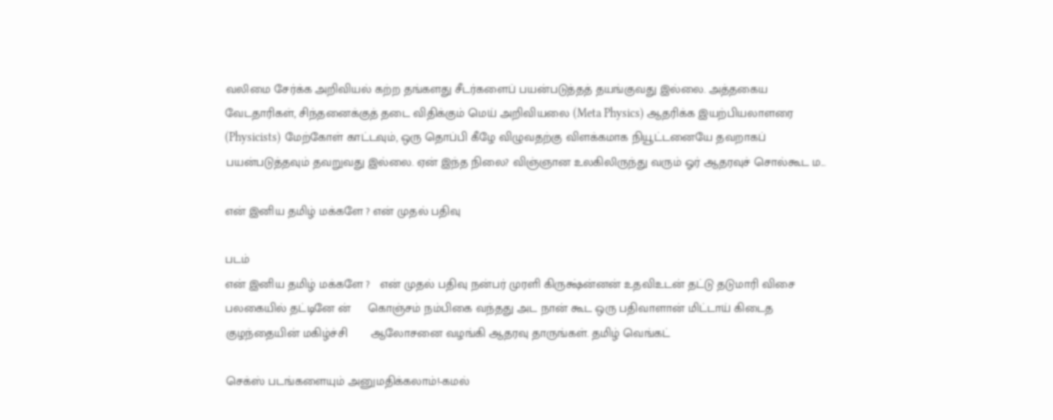வலிமை சேர்க்க அறிவியல் கற்ற தங்களது சீடர்களைப் பயன்படுத்தத் தயங்குவது இல்லை. அத்தகைய வேடதாரிகள், சிந்தனைக்குத் தடை விதிக்கும் மெய் அறிவியலை (Meta Physics) ஆதரிக்க இயற்பியலாளரை (Physicists) மேற்கோள் காட்டவும், ஒரு தொப்பி கீழே விழுவதற்கு விளக்கமாக நியூட்டனையே தவறாகப் பயன்படுத்தவும் தவறுவது இல்லை. ஏன் இந்த நிலை? விஞ்ஞான உலகிலிருந்து வரும் ஓர் ஆதரவுச் சொல்கூட ம...

என் இனிய தமிழ் மக்களே ? என் முதல் பதிவு

படம்
என் இனிய தமிழ் மக்களே ?   என் முதல் பதிவு நன்பர் முரளி கிருக்ஷ்ன்னன் உதவிஉடன் தட்டு தடுமாரி விசை பலகையில் தட்டினே ன்     கொஞ்சம் நம்பிகை வந்தது அட நான் கூட ஒரு பதிவாளான் மிட்டாய் கிடைத குழந்தையின் மகிழ்ச்சி       ஆலோசனை வழங்கி ஆதரவு தாருங்கள். தமிழ் வெங்கட்

செக்ஸ் படங்களையும் அனுமதிக்கலாம்!-கமல்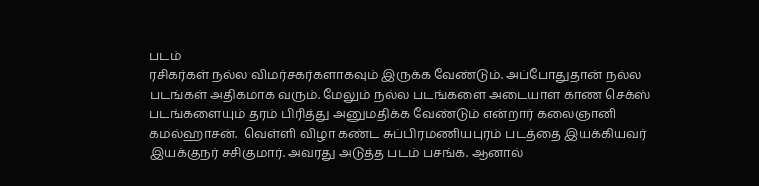படம்
ரசிகர்கள் நல்ல விமர்சகர்களாகவும் இருக்க வேண்டும். அப்போதுதான் நல்ல படங்கள் அதிகமாக வரும். மேலும் நல்ல படங்களை அடையாள காண செக்ஸ் படங்களையும் தரம் பிரித்து அனுமதிக்க வேண்டும் என்றார் கலைஞானி கமல்ஹாசன்.  வெள்ளி விழா கண்ட சுப்பிரமணியபுரம் படத்தை இயக்கியவர் இயக்குநர் சசிகுமார். அவரது அடுத்த படம் பசங்க. ஆனால்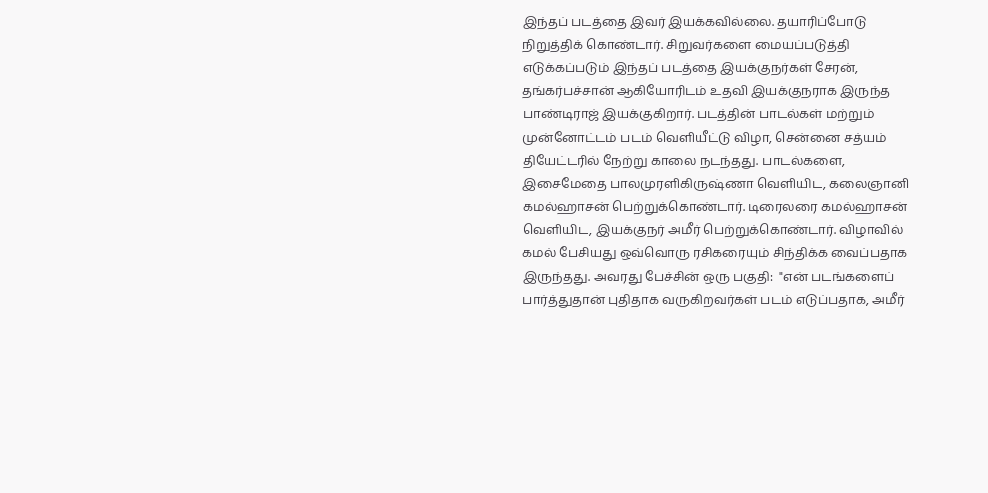இந்தப் படத்தை இவர் இயக்கவில்லை. தயாரிப்போடு நிறுத்திக் கொண்டார். சிறுவர்களை மையப்படுத்தி எடுக்கப்படும் இந்தப் படத்தை இயக்குநர்கள் சேரன், தங்கர்பச்சான் ஆகியோரிடம் உதவி இயக்குநராக இருந்த பாண்டிராஜ் இயக்குகிறார். படத்தின் பாடல்கள் மற்றும் முன்னோட்டம் படம் வெளியீட்டு விழா, சென்னை சத்யம் தியேட்டரில் நேற்று காலை நடந்தது. பாடல்களை, இசைமேதை பாலமுரளிகிருஷ்ணா வெளியிட, கலைஞானி கமல்ஹாசன் பெற்றுக்கொண்டார். டிரைலரை கமல்ஹாசன் வெளியிட, இயக்குநர் அமீர் பெற்றுக்கொண்டார். விழாவில் கமல் பேசியது ஒவ்வொரு ரசிகரையும் சிந்திக்க வைப்பதாக இருந்தது. அவரது பேச்சின் ஒரு பகுதி:  "என் படங்களைப் பார்த்துதான் புதிதாக வருகிறவர்கள் படம் எடுப்பதாக, அமீர்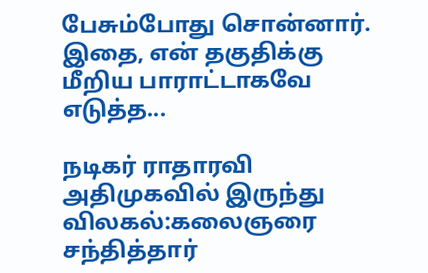பேசும்போது சொன்னார். இதை, என் தகுதிக்கு மீறிய பாராட்டாகவே எடுத்த...

நடிகர் ராதாரவி அதிமுகவில் இருந்து விலகல்:கலைஞரை சந்தித்தார்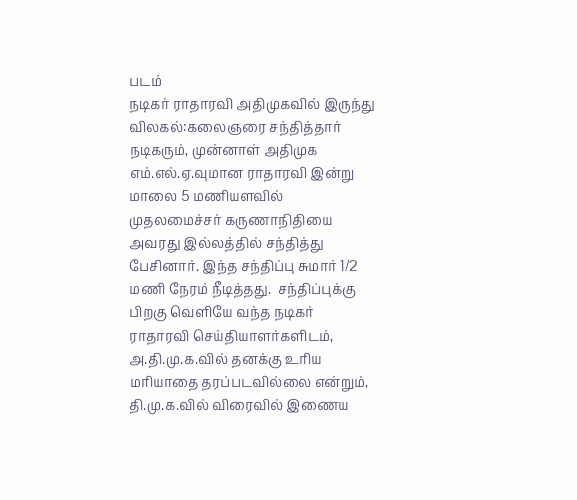படம்
நடிகர் ராதாரவி அதிமுகவில் இருந்து விலகல்:கலைஞரை சந்தித்தார் நடிகரும், முன்னாள் அதிமுக எம்.எல்.ஏ.வுமான ராதாரவி இன்று மாலை 5 மணியளவில் முதலமைச்சர் கருணாநிதியை அவரது இல்லத்தில் சந்தித்து பேசினார். இந்த சந்திப்பு சுமார் 1/2 மணி நேரம் நீடித்தது.  சந்திப்புக்கு பிறகு வெளியே வந்த நடிகர் ராதாரவி செய்தியாளர்களிடம், அ.தி.மு.க.வில் தனக்கு உரிய மரியாதை தரப்படவில்லை என்றும், தி.மு.க.வில் விரைவில் இணைய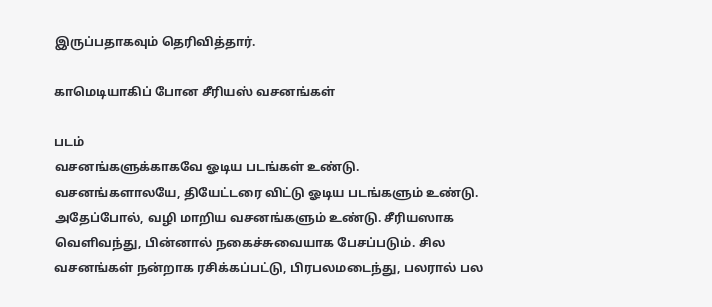இருப்பதாகவும் தெரிவித்தார்.

காமெடியாகிப் போன சீரியஸ் வசனங்கள்

படம்
வசனங்களுக்காகவே ஓடிய படங்கள் உண்டு. வசனங்களாலயே, தியேட்டரை விட்டு ஓடிய படங்களும் உண்டு. அதேப்போல், வழி மாறிய வசனங்களும் உண்டு. சீரியஸாக வெளிவந்து, பின்னால் நகைச்சுவையாக பேசப்படும். சில வசனங்கள் நன்றாக ரசிக்கப்பட்டு, பிரபலமடைந்து, பலரால் பல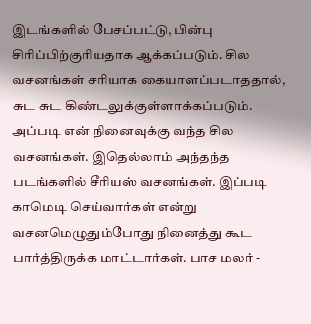இடங்களில் பேசப்பட்டு, பின்பு சிரிப்பிற்குரியதாக ஆக்கப்படும். சில வசனங்கள் சரியாக கையாளப்படாததால், சுட சுட கிண்டலுக்குள்ளாக்கப்படும். அப்படி என் நினைவுக்கு வந்த சில வசனங்கள். இதெல்லாம் அந்தந்த படங்களில் சீரியஸ் வசனங்கள். இப்படி காமெடி செய்வார்கள் என்று வசனமெழுதும்போது நினைத்து கூட பார்த்திருக்க மாட்டார்கள். பாச மலர் -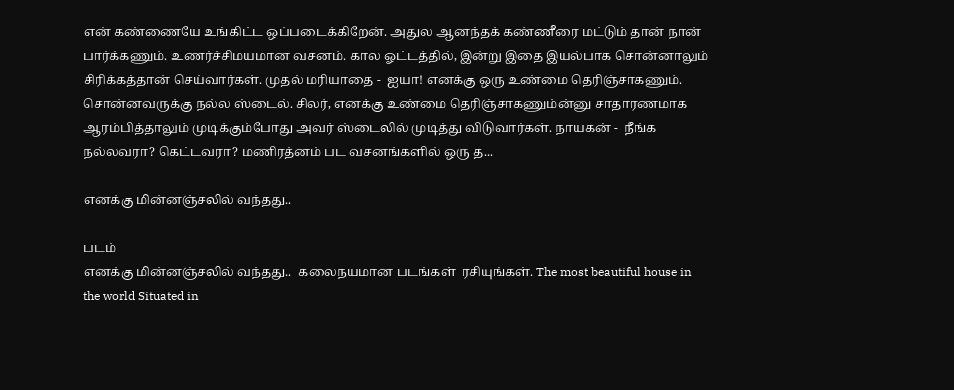என் கண்ணையே உங்கிட்ட ஒப்படைக்கிறேன். அதுல ஆனந்தக் கண்ணீரை மட்டும் தான் நான் பார்க்கணும். உணர்ச்சிமயமான வசனம். கால ஓட்டத்தில், இன்று இதை இயல்பாக சொன்னாலும் சிரிக்கத்தான் செய்வார்கள். முதல் மரியாதை -  ஐயா! எனக்கு ஒரு உண்மை தெரிஞ்சாகணும். சொன்னவருக்கு நல்ல ஸ்டைல். சிலர், எனக்கு உண்மை தெரிஞ்சாகணும்ன்னு சாதாரணமாக ஆரம்பித்தாலும் முடிக்கும்போது அவர் ஸ்டைலில் முடித்து விடுவார்கள். நாயகன் -  நீங்க நல்லவரா? கெட்டவரா? மணிரத்னம் பட வசனங்களில் ஒரு த...

எனக்கு மின்னஞ்சலில் வந்தது..

படம்
எனக்கு மின்னஞ்சலில் வந்தது..  கலைநயமான படங்கள்  ரசியுங்கள். The most beautiful house in the world Situated in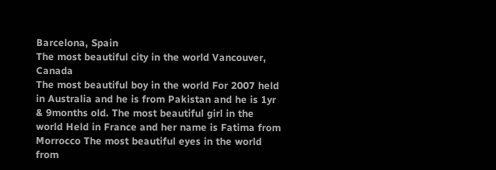Barcelona, Spain                                                                   The most beautiful city in the world Vancouver, Canada                                                                 The most beautiful boy in the world For 2007 held in Australia and he is from Pakistan and he is 1yr & 9months old. The most beautiful girl in the world Held in France and her name is Fatima from Morrocco The most beautiful eyes in the world from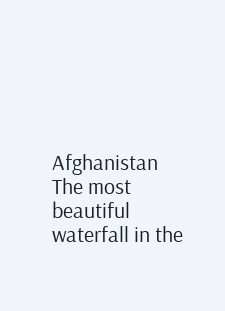Afghanistan                                                                                                                     The most beautiful waterfall in the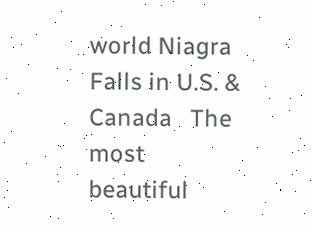world Niagra Falls in U.S. & Canada   The most beautiful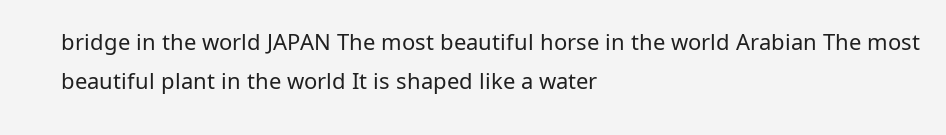bridge in the world JAPAN The most beautiful horse in the world Arabian The most beautiful plant in the world It is shaped like a water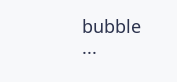bubble                                                                     ...